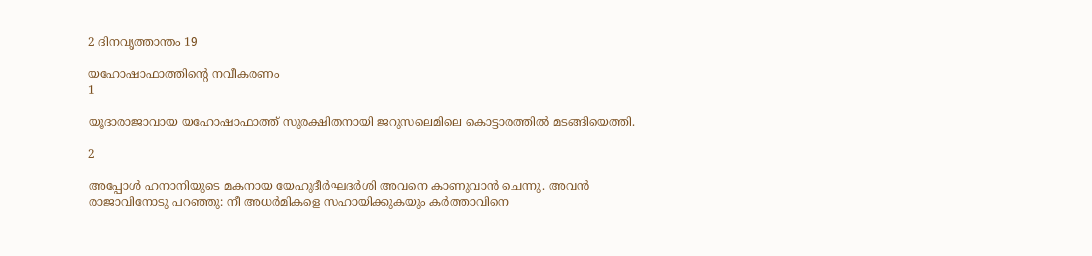2 ദിനവൃത്താന്തം 19

യഹോഷാഫാത്തിന്റെ നവീകരണം
1

യൂദാരാജാവായ യഹോഷാഫാത്ത് സുരക്ഷിതനായി ജറുസലെമിലെ കൊട്ടാരത്തില്‍ മടങ്ങിയെത്തി.

2

അപ്പോള്‍ ഹനാനിയുടെ മകനായ യേഹുദീര്‍ഘദര്‍ശി അവനെ കാണുവാന്‍ ചെന്നു. അവന്‍ രാജാവിനോടു പറഞ്ഞു: നീ അധര്‍മികളെ സഹായിക്കുകയും കര്‍ത്താവിനെ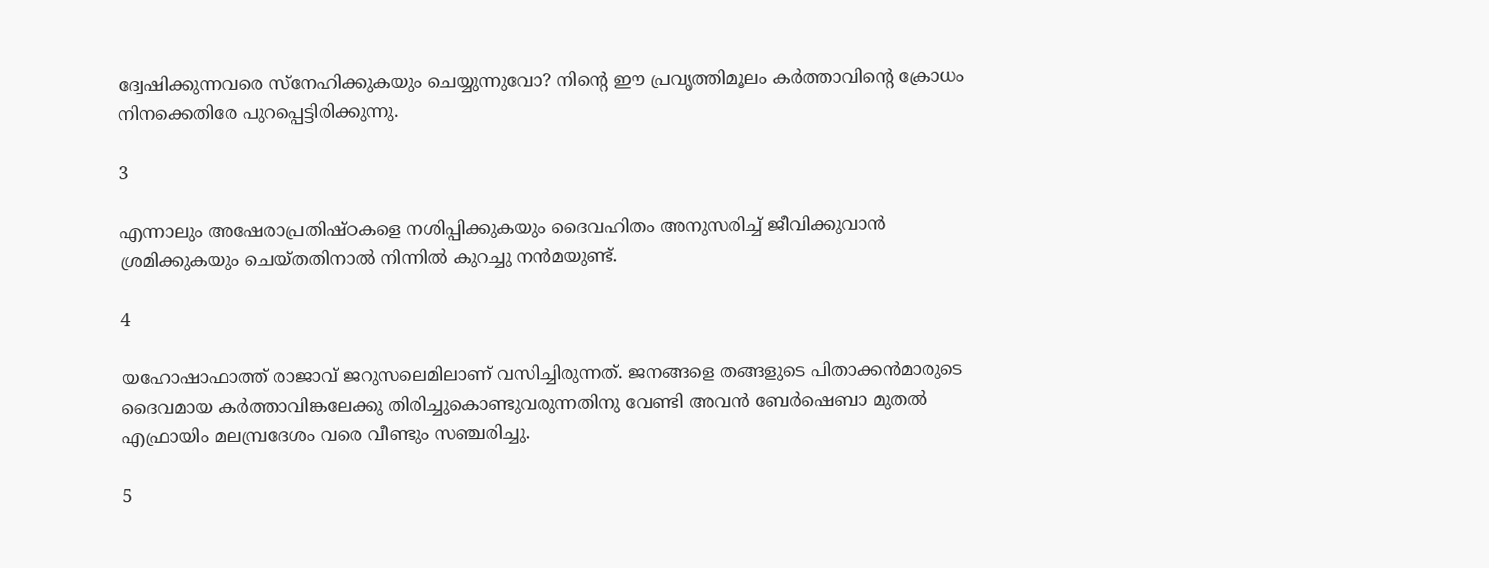ദ്വേഷിക്കുന്നവരെ സ്‌നേഹിക്കുകയും ചെയ്യുന്നുവോ? നിന്റെ ഈ പ്രവൃത്തിമൂലം കര്‍ത്താവിന്റെ ക്രോധം നിനക്കെതിരേ പുറപ്പെട്ടിരിക്കുന്നു.

3

എന്നാലും അഷേരാപ്രതിഷ്ഠകളെ നശിപ്പിക്കുകയും ദൈവഹിതം അനുസരിച്ച് ജീവിക്കുവാന്‍ ശ്രമിക്കുകയും ചെയ്തതിനാല്‍ നിന്നില്‍ കുറച്ചു നന്‍മയുണ്ട്.

4

യഹോഷാഫാത്ത് രാജാവ് ജറുസലെമിലാണ് വസിച്ചിരുന്നത്. ജനങ്ങളെ തങ്ങളുടെ പിതാക്കന്‍മാരുടെ ദൈവമായ കര്‍ത്താവിങ്കലേക്കു തിരിച്ചുകൊണ്ടുവരുന്നതിനു വേണ്ടി അവന്‍ ബേര്‍ഷെബാ മുതല്‍ എഫ്രായിം മലമ്പ്രദേശം വരെ വീണ്ടും സഞ്ചരിച്ചു.

5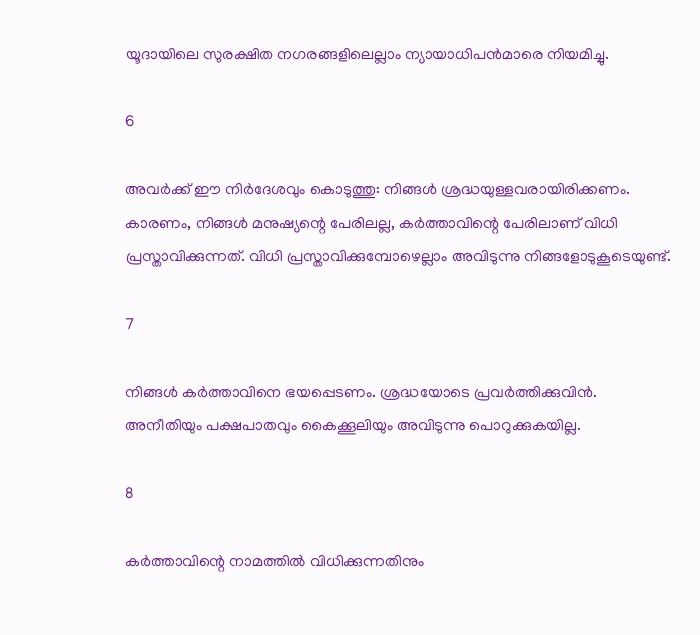യൂദായിലെ സുരക്ഷിത നഗരങ്ങളിലെല്ലാം ന്യായാധിപന്‍മാരെ നിയമിച്ചു.

6

അവര്‍ക്ക് ഈ നിര്‍ദേശവും കൊടുത്തു: നിങ്ങള്‍ ശ്രദ്ധയുള്ളവരായിരിക്കണം. കാരണം, നിങ്ങള്‍ മനുഷ്യന്റെ പേരിലല്ല, കര്‍ത്താവിന്റെ പേരിലാണ് വിധി പ്രസ്താവിക്കുന്നത്. വിധി പ്രസ്താവിക്കുമ്പോഴെല്ലാം അവിടുന്നു നിങ്ങളോടുകൂടെയുണ്ട്.

7

നിങ്ങള്‍ കര്‍ത്താവിനെ ഭയപ്പെടണം. ശ്രദ്ധയോടെ പ്രവര്‍ത്തിക്കുവിന്‍. അനീതിയും പക്ഷപാതവും കൈക്കൂലിയും അവിടുന്നു പൊറുക്കുകയില്ല.

8

കര്‍ത്താവിന്റെ നാമത്തില്‍ വിധിക്കുന്നതിനും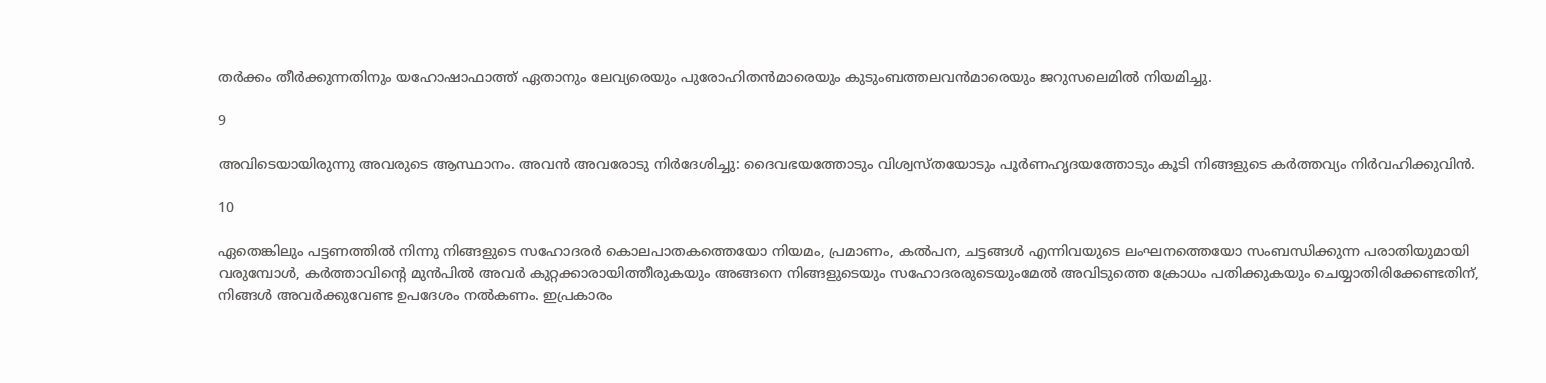തര്‍ക്കം തീര്‍ക്കുന്നതിനും യഹോഷാഫാത്ത് ഏതാനും ലേവ്യരെയും പുരോഹിതന്‍മാരെയും കുടുംബത്തലവന്‍മാരെയും ജറുസലെമില്‍ നിയമിച്ചു.

9

അവിടെയായിരുന്നു അവരുടെ ആസ്ഥാനം. അവന്‍ അവരോടു നിര്‍ദേശിച്ചു: ദൈവഭയത്തോടും വിശ്വസ്തയോടും പൂര്‍ണഹൃദയത്തോടും കൂടി നിങ്ങളുടെ കര്‍ത്തവ്യം നിര്‍വഹിക്കുവിന്‍.

10

ഏതെങ്കിലും പട്ടണത്തില്‍ നിന്നു നിങ്ങളുടെ സഹോദരര്‍ കൊലപാതകത്തെയോ നിയമം, പ്രമാണം, കല്‍പന, ചട്ടങ്ങള്‍ എന്നിവയുടെ ലംഘനത്തെയോ സംബന്ധിക്കുന്ന പരാതിയുമായി വരുമ്പോള്‍, കര്‍ത്താവിന്റെ മുന്‍പില്‍ അവര്‍ കുറ്റക്കാരായിത്തീരുകയും അങ്ങനെ നിങ്ങളുടെയും സഹോദരരുടെയുംമേല്‍ അവിടുത്തെ ക്രോധം പതിക്കുകയും ചെയ്യാതിരിക്കേണ്ടതിന്, നിങ്ങള്‍ അവര്‍ക്കുവേണ്ട ഉപദേശം നല്‍കണം. ഇപ്രകാരം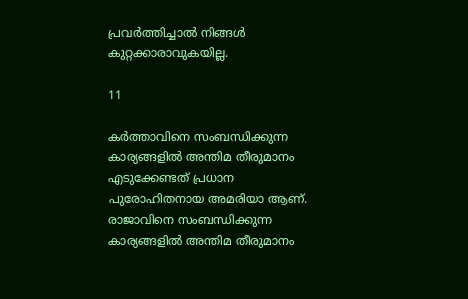പ്രവര്‍ത്തിച്ചാല്‍ നിങ്ങള്‍ കുറ്റക്കാരാവുകയില്ല.

11

കര്‍ത്താവിനെ സംബന്ധിക്കുന്ന കാര്യങ്ങളില്‍ അന്തിമ തീരുമാനം എടുക്കേണ്ടത് പ്രധാന പുരോഹിതനായ അമരിയാ ആണ്. രാജാവിനെ സംബന്ധിക്കുന്ന കാര്യങ്ങളില്‍ അന്തിമ തീരുമാനം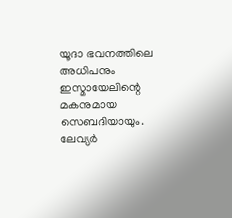യൂദാ ഭവനത്തിലെ അധിപനും ഇസ്മായേലിന്റെ മകനുമായ സെബദിയായും. ലേവ്യര്‍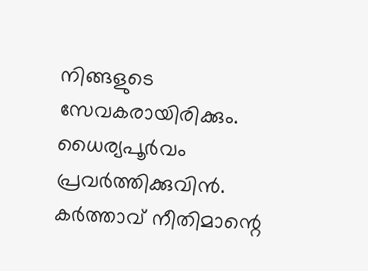നിങ്ങളുടെ സേവകരായിരിക്കും. ധൈര്യപൂര്‍വം പ്രവര്‍ത്തിക്കുവിന്‍. കര്‍ത്താവ് നീതിമാന്റെ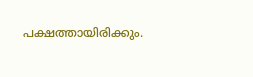പക്ഷത്തായിരിക്കും.